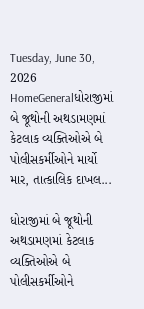Tuesday, June 30, 2026
HomeGeneralધોરાજીમાં બે જૂથોની અથડામણમાં કેટલાક વ્યક્તિઓએ બે પોલીસકર્મીઓને માર્યો માર, તાત્કાલિક દાખલ...

ધોરાજીમાં બે જૂથોની અથડામણમાં કેટલાક વ્યક્તિઓએ બે પોલીસકર્મીઓને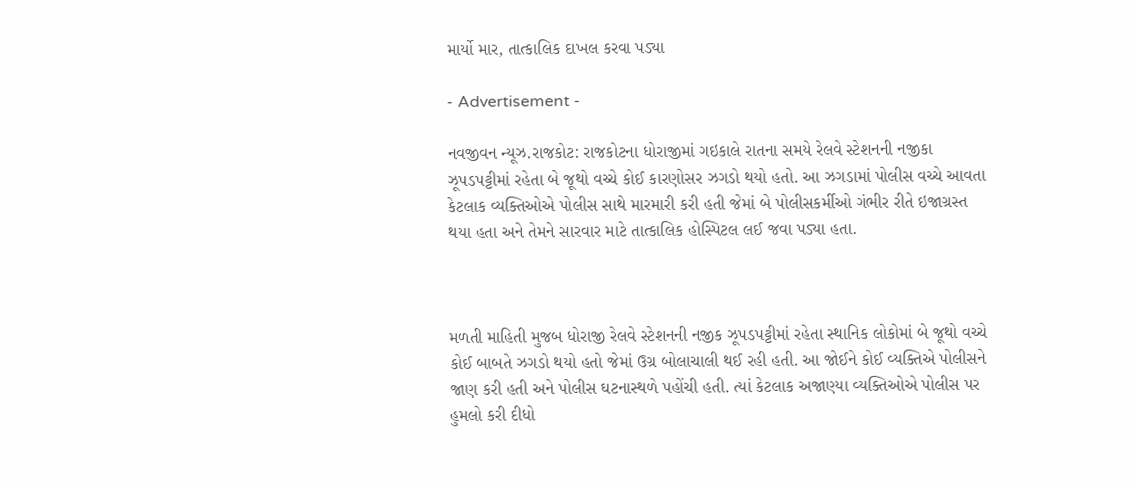માર્યો માર, તાત્કાલિક દાખલ કરવા પડ્યા

- Advertisement -

નવજીવન ન્યૂઝ.રાજકોટ: રાજકોટના ધોરાજીમાં ગઇકાલે રાતના સમયે રેલવે સ્ટેશનની નજીકા ઝૂપડપટ્ટીમાં રહેતા બે જૂથો વચ્ચે કોઈ કારણોસર ઝગડો થયો હતો. આ ઝગડામાં પોલીસ વચ્ચે આવતા કેટલાક વ્યક્તિઓએ પોલીસ સાથે મારમારી કરી હતી જેમાં બે પોલીસકર્મીઓ ગંભીર રીતે ઇજાગ્રસ્ત થયા હતા અને તેમને સારવાર માટે તાત્કાલિક હોસ્પિટલ લઈ જવા પડ્યા હતા.



મળતી માહિતી મુજબ ધોરાજી રેલવે સ્ટેશનની નજીક ઝૂપડપટ્ટીમાં રહેતા સ્થાનિક લોકોમાં બે જૂથો વચ્ચે કોઈ બાબતે ઝગડો થયો હતો જેમાં ઉગ્ર બોલાચાલી થઈ રહી હતી. આ જોઈને કોઈ વ્યક્તિએ પોલીસને જાણ કરી હતી અને પોલીસ ઘટનાસ્થળે પહોંચી હતી. ત્યાં કેટલાક અજાણ્યા વ્યક્તિઓએ પોલીસ પર હુમલો કરી દીધો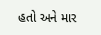હતો અને માર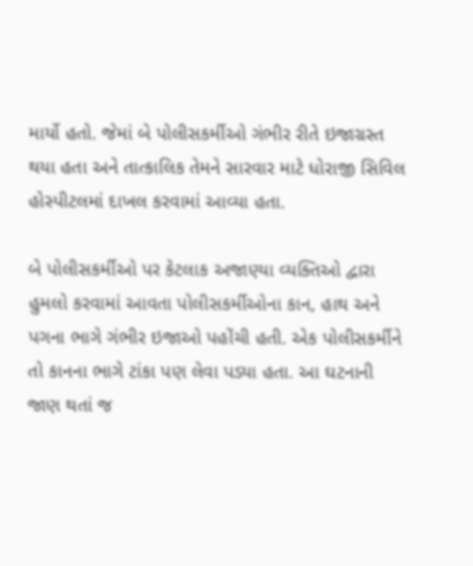માર્યો હતો. જેમાં બે પોલીસકર્મીઓ ગંભીર રીતે ઇજાગ્રસ્ત થયા હતા અને તાત્કાલિક તેમને સારવાર માટે ધોરાજી સિવિલ હોસ્પીટલમાં દાખલ કરવામાં આવ્યા હતા.

બે પોલીસકર્મીઓ પર કેટલાક અજાણ્યા વ્યક્તિઓ દ્વારા હુમલો કરવામાં આવતા પોલીસકર્મીઓના કાન, હાથ અને પગના ભાગે ગંભીર ઇજાઓ પહોંચી હતી. એક પોલીસકર્મીને તો કાનના ભાગે ટાંકા પણ લેવા પડ્યા હતા. આ ઘટનાની જાણ થતાં જ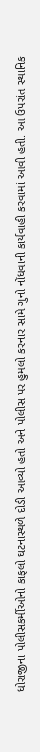ધોરાજીના પોલીસકર્મીઓનો કાફલો ઘટનાસ્થળે દોડી આવ્યો હતો અને પોલીસ પર હુમલો કરનાર સામે ગુનો નોંધવાની કાર્યવાહી કરવામાં આવી હતી. આ ઉપરાંત સ્થાનિક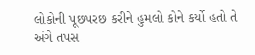લોકોની પૂછપરછ કરીને હુમલો કોને કર્યો હતો તે અંગે તપસ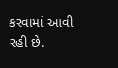કરવામાં આવી રહી છે.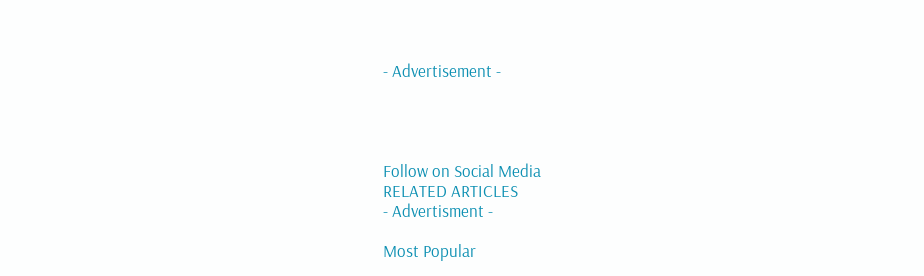- Advertisement -




Follow on Social Media
RELATED ARTICLES
- Advertisment -

Most Popular